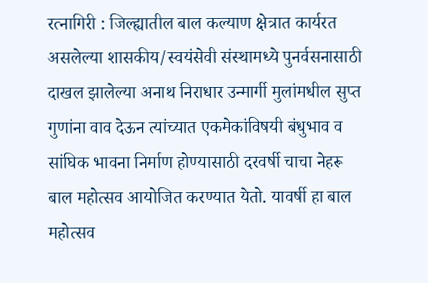रत्नागिरी : जिल्ह्यातील बाल कल्याण क्षेत्रात कार्यरत असलेल्या शासकीय/स्वयंसेवी संस्थामध्ये पुनर्वसनासाठी दाखल झालेल्या अनाथ निराधार उन्मार्गी मुलांमधील सुप्त गुणांना वाव देऊन त्यांच्यात एकमेकांविषयी बंधुभाव व सांघिक भावना निर्माण होण्यासाठी दरवर्षी चाचा नेहरू बाल महोत्सव आयोजित करण्यात येतो. यावर्षी हा बाल महोत्सव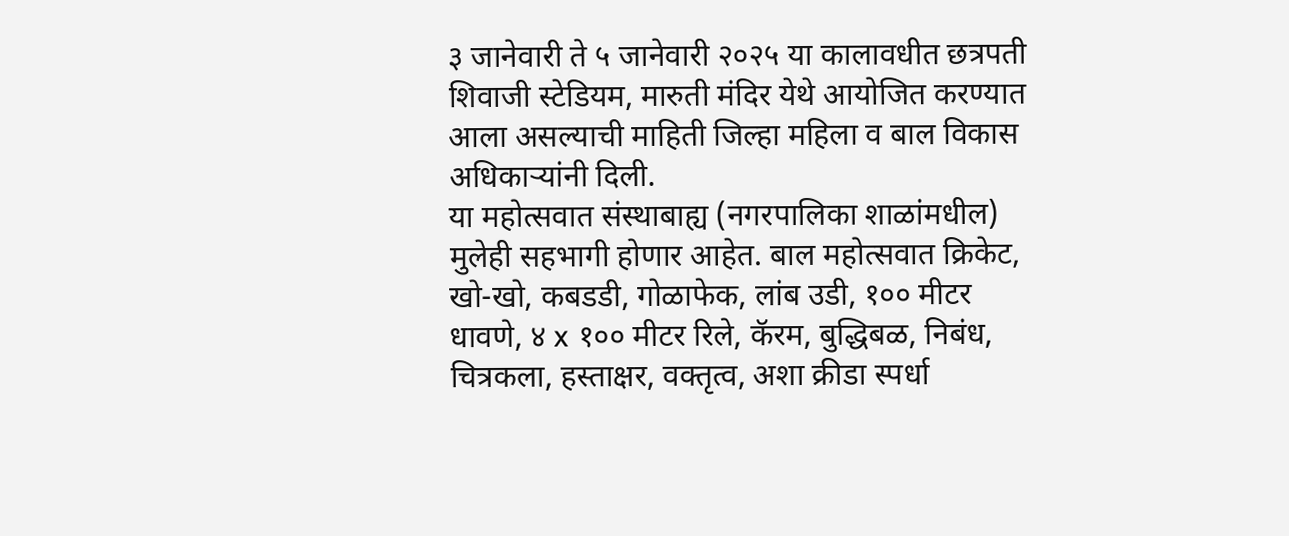३ जानेवारी ते ५ जानेवारी २०२५ या कालावधीत छत्रपती शिवाजी स्टेडियम, मारुती मंदिर येथे आयोजित करण्यात आला असल्याची माहिती जिल्हा महिला व बाल विकास अधिकाऱ्यांनी दिली.
या महोत्सवात संस्थाबाह्य (नगरपालिका शाळांमधील) मुलेही सहभागी होणार आहेत. बाल महोत्सवात क्रिकेट, खो-खो, कबडडी, गोळाफेक, लांब उडी, १०० मीटर धावणे, ४ x १०० मीटर रिले, कॅरम, बुद्धिबळ, निबंध, चित्रकला, हस्ताक्षर, वक्तृत्व, अशा क्रीडा स्पर्धा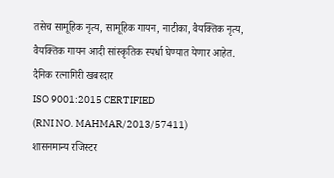तसेच सामूहिक नृत्य, सामूहिक गायन, नाटीका, वैयक्तिक नृत्य, वैयक्तिक गायन आदी सांस्कृतिक स्पर्धा घेण्यात येणार आहेत.
दैनिक रत्नागिरी खबरदार
ISO 9001:2015 CERTIFIED
(RNI NO. MAHMAR/2013/57411)
शासनमान्य रजिस्टर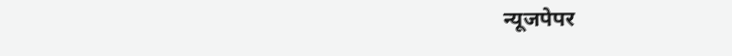न्यूजपेपर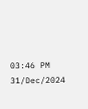03:46 PM 31/Dec/2024